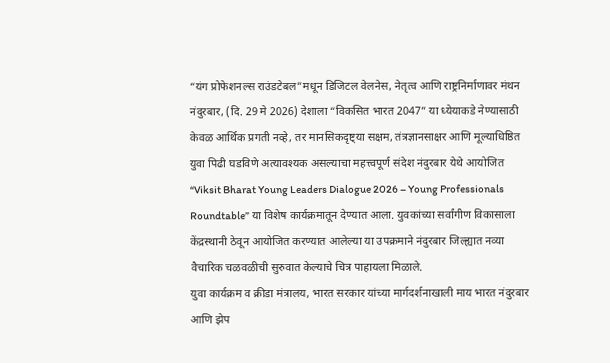“यंग प्रोफेशनल्स राउंडटेबल”मधून डिजिटल वेलनेस, नेतृत्व आणि राष्ट्रनिर्माणावर मंथन
नंदुरबार, (दि. 29 मे 2026) देशाला “विकसित भारत 2047” या ध्येयाकडे नेण्यासाठी केवळ आर्थिक प्रगती नव्हे, तर मानसिकदृष्ट्या सक्षम, तंत्रज्ञानसाक्षर आणि मूल्याधिष्ठित युवा पिढी घडविणे अत्यावश्यक असल्याचा महत्त्वपूर्ण संदेश नंदुरबार येथे आयोजित “Viksit Bharat Young Leaders Dialogue 2026 – Young Professionals Roundtable” या विशेष कार्यक्रमातून देण्यात आला. युवकांच्या सर्वांगीण विकासाला केंद्रस्थानी ठेवून आयोजित करण्यात आलेल्या या उपक्रमाने नंदुरबार जिल्ह्यात नव्या वैचारिक चळवळीची सुरुवात केल्याचे चित्र पाहायला मिळाले.
युवा कार्यक्रम व क्रीडा मंत्रालय, भारत सरकार यांच्या मार्गदर्शनाखाली माय भारत नंदुरबार आणि झेप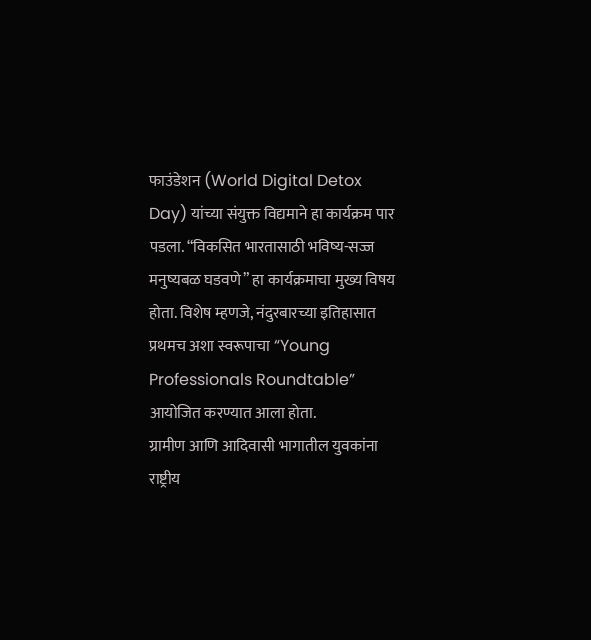फाउंडेशन (World Digital Detox Day) यांच्या संयुक्त विद्यमाने हा कार्यक्रम पार पडला. “विकसित भारतासाठी भविष्य-सज्ज मनुष्यबळ घडवणे” हा कार्यक्रमाचा मुख्य विषय होता. विशेष म्हणजे, नंदुरबारच्या इतिहासात प्रथमच अशा स्वरूपाचा “Young Professionals Roundtable” आयोजित करण्यात आला होता.
ग्रामीण आणि आदिवासी भागातील युवकांना राष्ट्रीय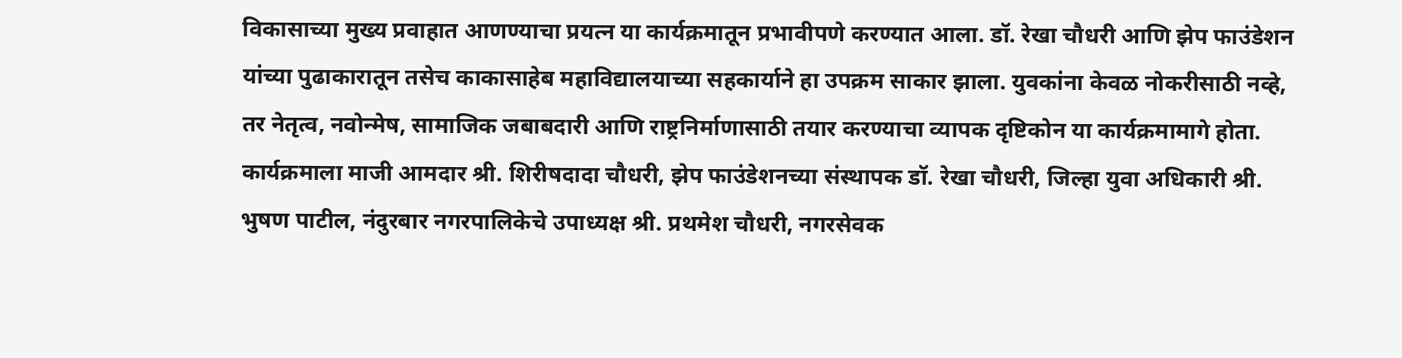विकासाच्या मुख्य प्रवाहात आणण्याचा प्रयत्न या कार्यक्रमातून प्रभावीपणे करण्यात आला. डॉ. रेखा चौधरी आणि झेप फाउंडेशन यांच्या पुढाकारातून तसेच काकासाहेब महाविद्यालयाच्या सहकार्याने हा उपक्रम साकार झाला. युवकांना केवळ नोकरीसाठी नव्हे, तर नेतृत्व, नवोन्मेष, सामाजिक जबाबदारी आणि राष्ट्रनिर्माणासाठी तयार करण्याचा व्यापक दृष्टिकोन या कार्यक्रमामागे होता.
कार्यक्रमाला माजी आमदार श्री. शिरीषदादा चौधरी, झेप फाउंडेशनच्या संस्थापक डॉ. रेखा चौधरी, जिल्हा युवा अधिकारी श्री. भुषण पाटील, नंदुरबार नगरपालिकेचे उपाध्यक्ष श्री. प्रथमेश चौधरी, नगरसेवक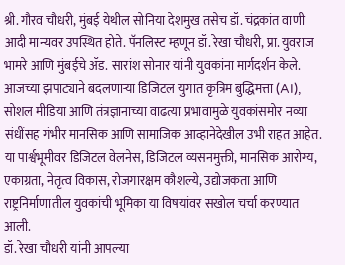श्री. गौरव चौधरी, मुंबई येथील सोनिया देशमुख तसेच डॉ. चंद्रकांत वाणी आदी मान्यवर उपस्थित होते. पॅनलिस्ट म्हणून डॉ. रेखा चौधरी, प्रा. युवराज भामरे आणि मुंबईचे ॲड. सारांश सोनार यांनी युवकांना मार्गदर्शन केले.
आजच्या झपाट्याने बदलणाऱ्या डिजिटल युगात कृत्रिम बुद्धिमत्ता (AI), सोशल मीडिया आणि तंत्रज्ञानाच्या वाढत्या प्रभावामुळे युवकांसमोर नव्या संधींसह गंभीर मानसिक आणि सामाजिक आव्हानेदेखील उभी राहत आहेत. या पार्श्वभूमीवर डिजिटल वेलनेस, डिजिटल व्यसनमुक्ती, मानसिक आरोग्य, एकाग्रता, नेतृत्व विकास, रोजगारक्षम कौशल्ये, उद्योजकता आणि राष्ट्रनिर्माणातील युवकांची भूमिका या विषयांवर सखोल चर्चा करण्यात आली.
डॉ. रेखा चौधरी यांनी आपल्या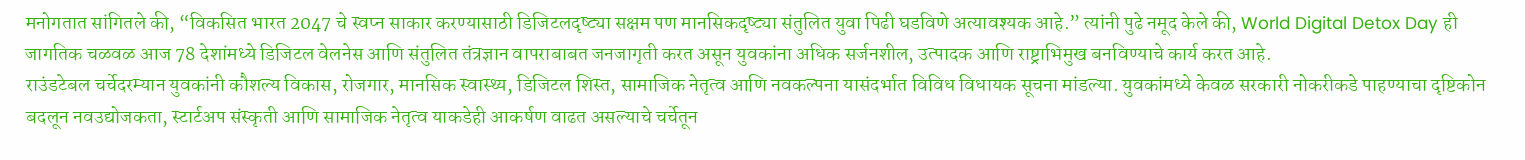मनोगतात सांगितले की, “विकसित भारत 2047 चे स्वप्न साकार करण्यासाठी डिजिटलदृष्ट्या सक्षम पण मानसिकदृष्ट्या संतुलित युवा पिढी घडविणे अत्यावश्यक आहे.” त्यांनी पुढे नमूद केले की, World Digital Detox Day ही जागतिक चळवळ आज 78 देशांमध्ये डिजिटल वेलनेस आणि संतुलित तंत्रज्ञान वापराबाबत जनजागृती करत असून युवकांना अधिक सर्जनशील, उत्पादक आणि राष्ट्राभिमुख बनविण्याचे कार्य करत आहे.
राउंडटेबल चर्चेदरम्यान युवकांनी कौशल्य विकास, रोजगार, मानसिक स्वास्थ्य, डिजिटल शिस्त, सामाजिक नेतृत्व आणि नवकल्पना यासंदर्भात विविध विधायक सूचना मांडल्या. युवकांमध्ये केवळ सरकारी नोकरीकडे पाहण्याचा दृष्टिकोन बदलून नवउद्योजकता, स्टार्टअप संस्कृती आणि सामाजिक नेतृत्व याकडेही आकर्षण वाढत असल्याचे चर्चेतून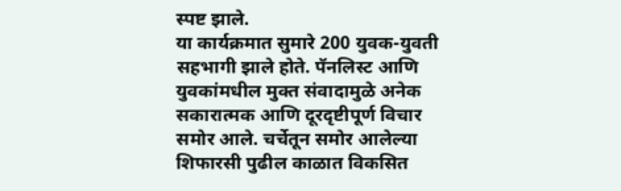स्पष्ट झाले.
या कार्यक्रमात सुमारे 200 युवक-युवती सहभागी झाले होते. पॅनलिस्ट आणि युवकांमधील मुक्त संवादामुळे अनेक सकारात्मक आणि दूरदृष्टीपूर्ण विचार समोर आले. चर्चेतून समोर आलेल्या शिफारसी पुढील काळात विकसित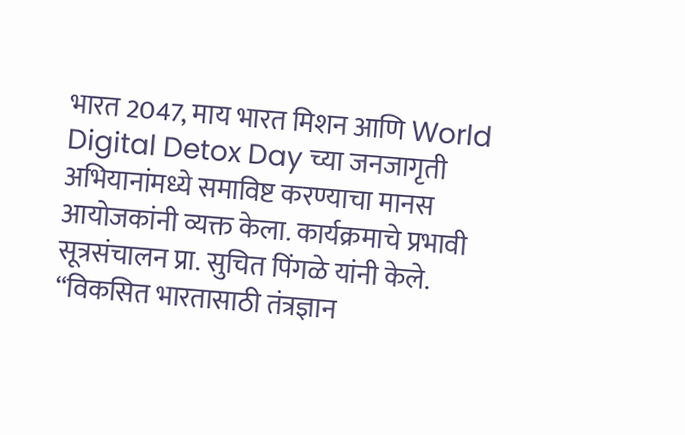भारत 2047, माय भारत मिशन आणि World Digital Detox Day च्या जनजागृती अभियानांमध्ये समाविष्ट करण्याचा मानस आयोजकांनी व्यक्त केला. कार्यक्रमाचे प्रभावी सूत्रसंचालन प्रा. सुचित पिंगळे यांनी केले.
“विकसित भारतासाठी तंत्रज्ञान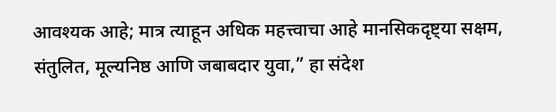आवश्यक आहे; मात्र त्याहून अधिक महत्त्वाचा आहे मानसिकदृष्ट्या सक्षम, संतुलित, मूल्यनिष्ठ आणि जबाबदार युवा,” हा संदेश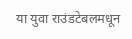या युवा राउंडटेबलमधून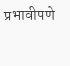प्रभावीपणे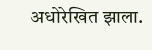अधोरेखित झाला.